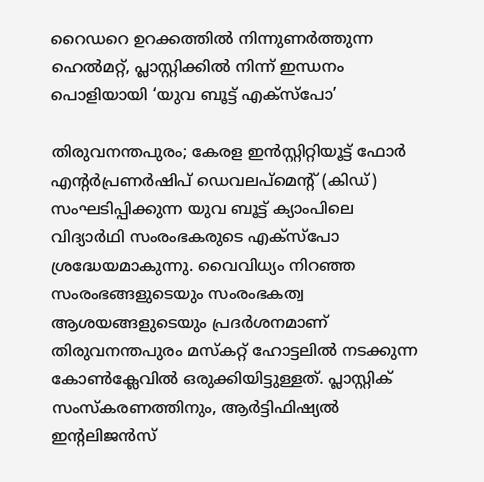റൈഡറെ ഉറക്കത്തില്‍ നിന്നുണര്‍ത്തുന്ന ഹെല്‍മറ്റ്, പ്ലാസ്റ്റിക്കില്‍ നിന്ന് ഇന്ധനം പൊളിയായി ‘യുവ ബൂട്ട് എക്‌സ്‌പോ’

തിരുവനന്തപുരം; കേരള ഇന്‍സ്റ്റിറ്റിയൂട്ട് ഫോര്‍ എന്റര്‍പ്രണര്‍ഷിപ് ഡെവലപ്‌മെന്റ് (കിഡ്) സംഘടിപ്പിക്കുന്ന യുവ ബൂട്ട് ക്യാംപിലെ വിദ്യാര്‍ഥി സംരംഭകരുടെ എക്‌സ്‌പോ ശ്രദ്ധേയമാകുന്നു. വൈവിധ്യം നിറഞ്ഞ സംരംഭങ്ങളുടെയും സംരംഭകത്വ ആശയങ്ങളുടെയും പ്രദര്‍ശനമാണ് തിരുവനന്തപുരം മസ്‌കറ്റ് ഹോട്ടലില്‍ നടക്കുന്ന കോണ്‍ക്ലേവില്‍ ഒരുക്കിയിട്ടുള്ളത്. പ്ലാസ്റ്റിക് സംസ്‌കരണത്തിനും, ആര്‍ട്ടിഫിഷ്യല്‍ ഇന്റലിജന്‍സ്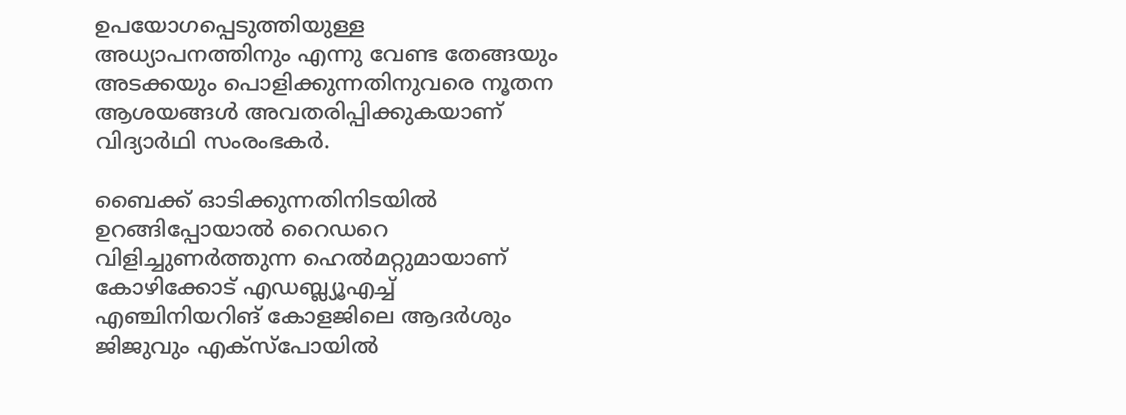ഉപയോഗപ്പെടുത്തിയുള്ള അധ്യാപനത്തിനും എന്നു വേണ്ട തേങ്ങയും അടക്കയും പൊളിക്കുന്നതിനുവരെ നൂതന ആശയങ്ങള്‍ അവതരിപ്പിക്കുകയാണ് വിദ്യാര്‍ഥി സംരംഭകര്‍.

ബൈക്ക് ഓടിക്കുന്നതിനിടയില്‍ ഉറങ്ങിപ്പോയാല്‍ റൈഡറെ വിളിച്ചുണര്‍ത്തുന്ന ഹെല്‍മറ്റുമായാണ് കോഴിക്കോട് എഡബ്ല്യൂഎച്ച് എഞ്ചിനിയറിങ് കോളജിലെ ആദര്‍ശും ജിജുവും എക്‌സ്‌പോയില്‍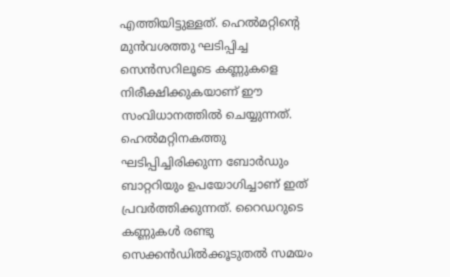എത്തിയിട്ടുള്ളത്. ഹെല്‍മറ്റിന്റെ മുന്‍വശത്തു ഘടിപ്പിച്ച സെന്‍സറിലൂടെ കണ്ണുകളെ നിരീക്ഷിക്കുകയാണ് ഈ സംവിധാനത്തില്‍ ചെയ്യുന്നത്. ഹെല്‍മറ്റിനകത്തു ഘടിപ്പിച്ചിരിക്കുന്ന ബോര്‍ഡും ബാറ്ററിയും ഉപയോഗിച്ചാണ് ഇത് പ്രവര്‍ത്തിക്കുന്നത്. റൈഡറുടെ കണ്ണുകള്‍ രണ്ടു സെക്കന്‍ഡില്‍ക്കൂടുതല്‍ സമയം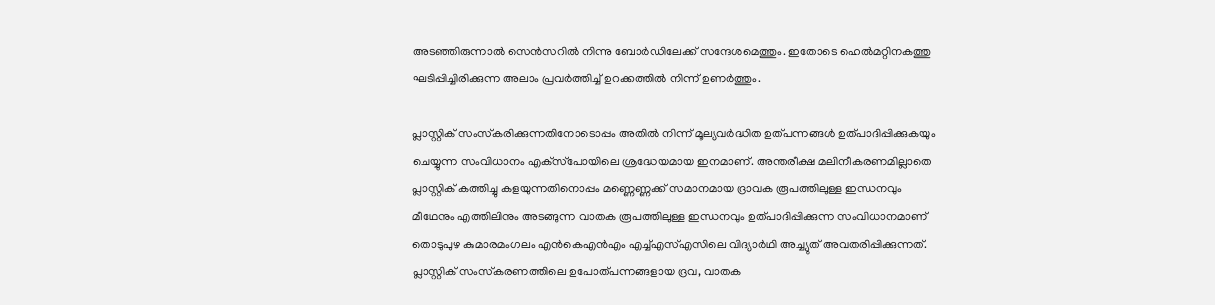അടഞ്ഞിരുന്നാല്‍ സെന്‍സറില്‍ നിന്നു ബോര്‍ഡിലേക്ക് സന്ദേശമെത്തും. ഇതോടെ ഹെല്‍മറ്റിനകത്തു ഘടിപ്പിച്ചിരിക്കുന്ന അലാം പ്രവര്‍ത്തിച്ച് ഉറക്കത്തില്‍ നിന്ന് ഉണര്‍ത്തും.

പ്ലാസ്റ്റിക് സംസ്‌കരിക്കുന്നതിനോടൊപ്പം അതില്‍ നിന്ന് മൂല്യവര്‍ദ്ധിത ഉത്പന്നങ്ങള്‍ ഉത്പാദിപ്പിക്കുകയും ചെയ്യുന്ന സംവിധാനം എക്‌സ്‌പോയിലെ ശ്രദ്ധേയമായ ഇനമാണ്. അന്തരീക്ഷ മലിനീകരണമില്ലാതെ പ്ലാസ്റ്റിക് കത്തിച്ചു കളയുന്നതിനൊപ്പം മണ്ണെണ്ണക്ക് സമാനമായ ദ്രാവക രൂപത്തിലുള്ള ഇന്ധനവും മീഥേനും എത്തിലിനും അടങ്ങുന്ന വാതക രൂപത്തിലുള്ള ഇന്ധനവും ഉത്പാദിപ്പിക്കുന്ന സംവിധാനമാണ് തൊടുപുഴ കുമാരമംഗലം എന്‍കെഎന്‍എം എച്ച്എസ്എസിലെ വിദ്യാര്‍ഥി അച്ച്യുത് അവതരിപ്പിക്കുന്നത്. പ്ലാസ്റ്റിക് സംസ്‌കരണത്തിലെ ഉപോത്പന്നങ്ങളായ ദ്രവ, വാതക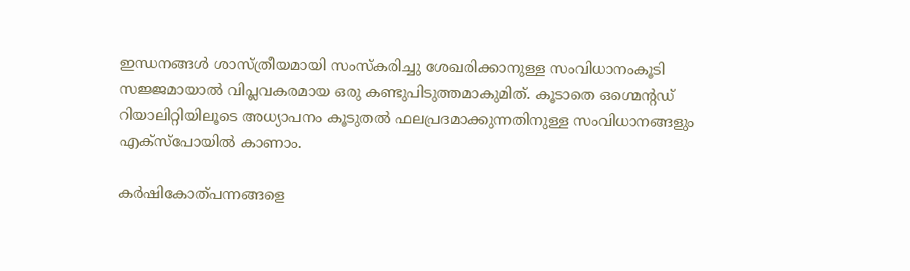ഇന്ധനങ്ങള്‍ ശാസ്ത്രീയമായി സംസ്‌കരിച്ചു ശേഖരിക്കാനുള്ള സംവിധാനംകൂടി സജ്ജമായാല്‍ വിപ്ലവകരമായ ഒരു കണ്ടുപിടുത്തമാകുമിത്. കൂടാതെ ഒഗ്മെന്റഡ് റിയാലിറ്റിയിലൂടെ അധ്യാപനം കൂടുതല്‍ ഫലപ്രദമാക്കുന്നതിനുള്ള സംവിധാനങ്ങളും എക്‌സ്‌പോയില്‍ കാണാം.

കര്‍ഷികോത്പന്നങ്ങളെ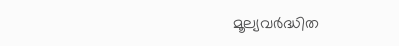മൂല്യവര്‍ദ്ധിത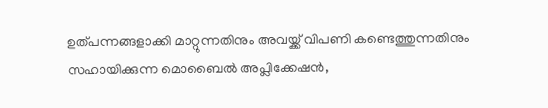ഉത്പന്നങ്ങളാക്കി മാറ്റുന്നതിനും അവയ്ക്ക് വിപണി കണ്ടെത്തുന്നതിനും സഹായിക്കുന്ന മൊബൈല്‍ അപ്ലിക്കേഷന്‍,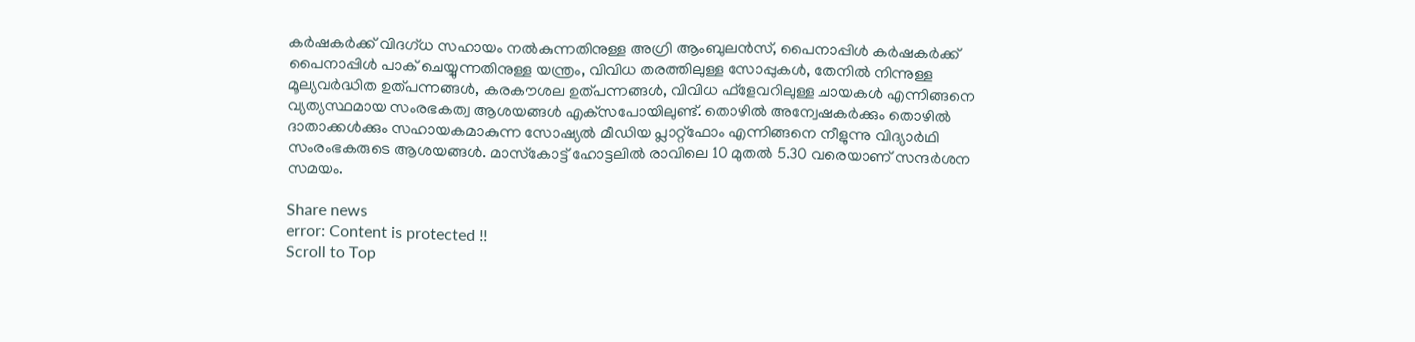കര്‍ഷകര്‍ക്ക് വിദഗ്ധ സഹായം നല്‍കുന്നതിനുള്ള അഗ്രി ആംബുലന്‍സ്, പൈനാപ്പിള്‍ കര്‍ഷകര്‍ക്ക് പൈനാപ്പിള്‍ പാക് ചെയ്യുന്നതിനുള്ള യന്ത്രം, വിവിധ തരത്തിലുള്ള സോപ്പുകള്‍, തേനില്‍ നിന്നുള്ള മൂല്യവര്‍ദ്ധിത ഉത്പന്നങ്ങള്‍, കരകൗശല ഉത്പന്നങ്ങള്‍, വിവിധ ഫ്‌ളേവറിലുള്ള ചായകള്‍ എന്നിങ്ങനെ വ്യത്യസ്ഥമായ സംരഭകത്വ ആശയങ്ങള്‍ എക്‌സപോയിലുണ്ട്. തൊഴില്‍ അന്വേഷകര്‍ക്കും തൊഴില്‍ ദാതാക്കള്‍ക്കും സഹായകമാകുന്ന സോഷ്യല്‍ മീഡിയ പ്ലാറ്റ്‌ഫോം എന്നിങ്ങനെ നീളുന്നു വിദ്യാര്‍ഥി സംരംഭകരുടെ ആശയങ്ങള്‍. മാസ്‌കോട്ട് ഹോട്ടലില്‍ രാവിലെ 10 മുതല്‍ 5.30 വരെയാണ് സന്ദര്‍ശന സമയം.

Share news
error: Content is protected !!
Scroll to Top